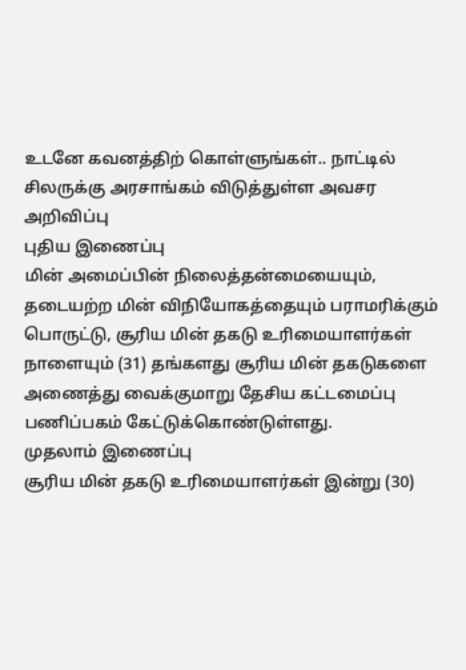உடனே கவனத்திற் கொள்ளுங்கள்.. நாட்டில் சிலருக்கு அரசாங்கம் விடுத்துள்ள அவசர அறிவிப்பு
புதிய இணைப்பு
மின் அமைப்பின் நிலைத்தன்மையையும், தடையற்ற மின் விநியோகத்தையும் பராமரிக்கும் பொருட்டு, சூரிய மின் தகடு உரிமையாளர்கள் நாளையும் (31) தங்களது சூரிய மின் தகடுகளை அணைத்து வைக்குமாறு தேசிய கட்டமைப்பு பணிப்பகம் கேட்டுக்கொண்டுள்ளது.
முதலாம் இணைப்பு
சூரிய மின் தகடு உரிமையாளர்கள் இன்று (30)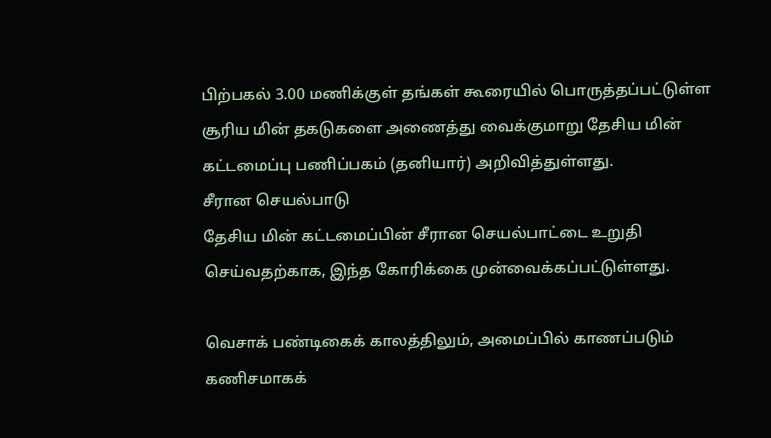பிற்பகல் 3.00 மணிக்குள் தங்கள் கூரையில் பொருத்தப்பட்டுள்ள சூரிய மின் தகடுகளை அணைத்து வைக்குமாறு தேசிய மின் கட்டமைப்பு பணிப்பகம் (தனியார்) அறிவித்துள்ளது.
சீரான செயல்பாடு
தேசிய மின் கட்டமைப்பின் சீரான செயல்பாட்டை உறுதி செய்வதற்காக, இந்த கோரிக்கை முன்வைக்கப்பட்டுள்ளது.

வெசாக் பண்டிகைக் காலத்திலும், அமைப்பில் காணப்படும் கணிசமாகக்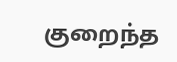குறைந்த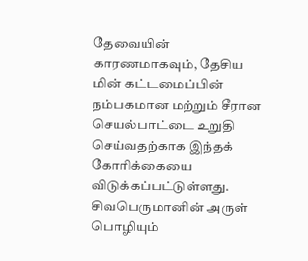தேவையின் காரணமாகவும், தேசிய மின் கட்டமைப்பின் நம்பகமான மற்றும் சீரான செயல்பாட்டை உறுதி செய்வதற்காக இந்தக் கோரிக்கையை விடுக்கப்பட்டுள்ளது.
சிவபெருமானின் அருள் பொழியும்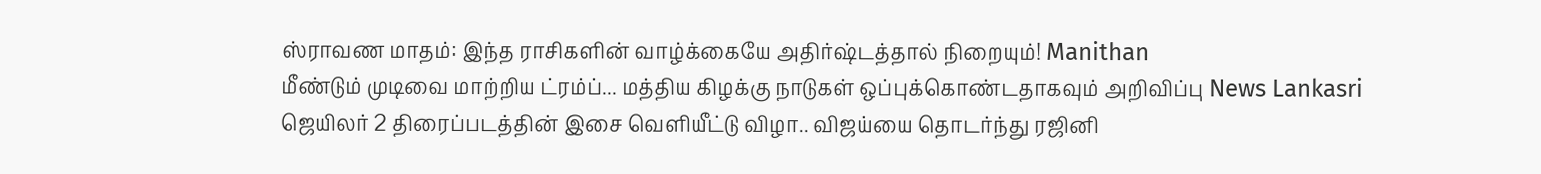ஸ்ராவண மாதம்: இந்த ராசிகளின் வாழ்க்கையே அதிர்ஷ்டத்தால் நிறையும்! Manithan
மீண்டும் முடிவை மாற்றிய ட்ரம்ப்... மத்திய கிழக்கு நாடுகள் ஒப்புக்கொண்டதாகவும் அறிவிப்பு News Lankasri
ஜெயிலர் 2 திரைப்படத்தின் இசை வெளியீட்டு விழா.. விஜய்யை தொடர்ந்து ரஜினி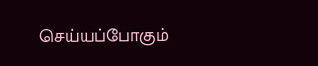செய்யப்போகும்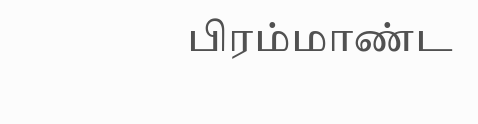பிரம்மாண்ட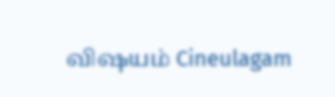விஷயம் Cineulagam